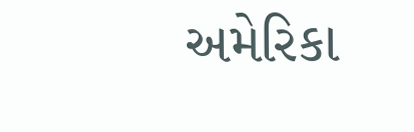અમેરિકા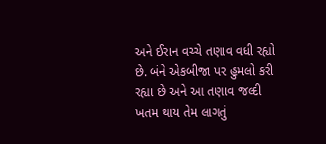અને ઈરાન વચ્ચે તણાવ વધી રહ્યો છે. બંને એકબીજા પર હુમલો કરી રહ્યા છે અને આ તણાવ જલ્દી ખતમ થાય તેમ લાગતું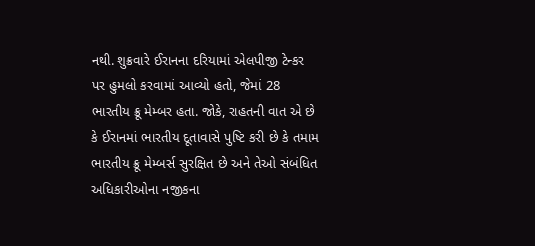નથી. શુક્રવારે ઈરાનના દરિયામાં એલપીજી ટેન્કર પર હુમલો કરવામાં આવ્યો હતો, જેમાં 28 ભારતીય ક્રૂ મેમ્બર હતા. જોકે, રાહતની વાત એ છે કે ઈરાનમાં ભારતીય દૂતાવાસે પુષ્ટિ કરી છે કે તમામ ભારતીય ક્રૂ મેમ્બર્સ સુરક્ષિત છે અને તેઓ સંબંધિત અધિકારીઓના નજીકના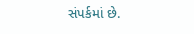સંપર્કમાં છે.